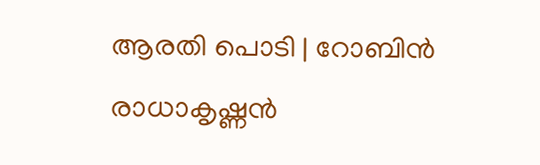ആരതി പൊടി | റോബിൻ രാധാകൃഷ്ണൻ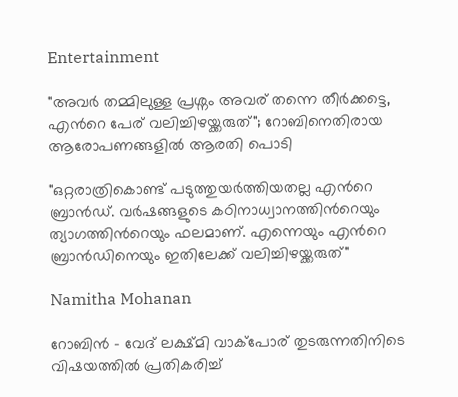Entertainment

"അവർ തമ്മിലുള്ള പ്രശ്നം അവര് തന്നെ തീർക്കട്ടെ, എന്‍റെ പേര് വലിച്ചിഴയ്ക്കരുത്"; റോബിനെതിരായ ആരോപണങ്ങളിൽ ആരതി പൊടി

"ഒറ്റരാത്രികൊണ്ട് പടുത്തുയർത്തിയതല്ല എന്‍റെ ബ്രാൻഡ്. വർഷങ്ങളുടെ കഠിനാധ്വാനത്തിന്‍റെയും ത്യാഗത്തിന്‍റെയും ഫലമാണ്. എന്നെയും എന്‍റെ ബ്രാൻഡിനെയും ഇതിലേക്ക് വലിച്ചിഴയ്ക്കരുത്"

Namitha Mohanan

റോബിൻ - വേദ് ലക്ഷ്മി വാക്പോര് തുടരുന്നതിനിടെ വിഷയത്തിൽ പ്രതികരിച്ച്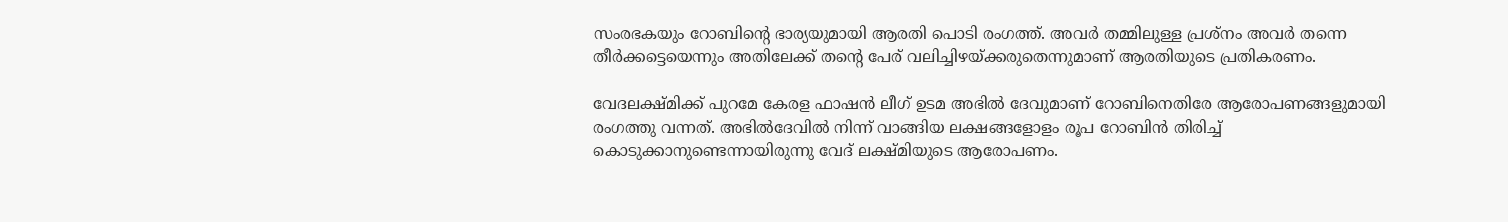സംരഭകയും റോബിന്‍റെ ഭാര്യയുമായി ആരതി പൊടി രംഗത്ത്. അവർ തമ്മിലുള്ള പ്രശ്നം അവർ തന്നെ തീർക്കട്ടെയെന്നും അതിലേക്ക് തന്‍റെ പേര് വലിച്ചിഴയ്ക്കരുതെന്നുമാണ് ആരതിയുടെ പ്രതികരണം.

വേദലക്ഷ്മിക്ക് പുറമേ കേരള ഫാഷൻ ലീഗ് ഉടമ അഭിൽ ദേവുമാണ് റോബിനെതിരേ ആരോപണങ്ങളുമായി രംഗത്തു വന്നത്. അഭിൽദേവിൽ നിന്ന് വാങ്ങിയ ലക്ഷങ്ങളോളം രൂപ റോബിൻ തിരിച്ച് കൊടുക്കാനുണ്ടെന്നായിരുന്നു വേദ് ലക്ഷ്മിയുടെ ആരോപണം.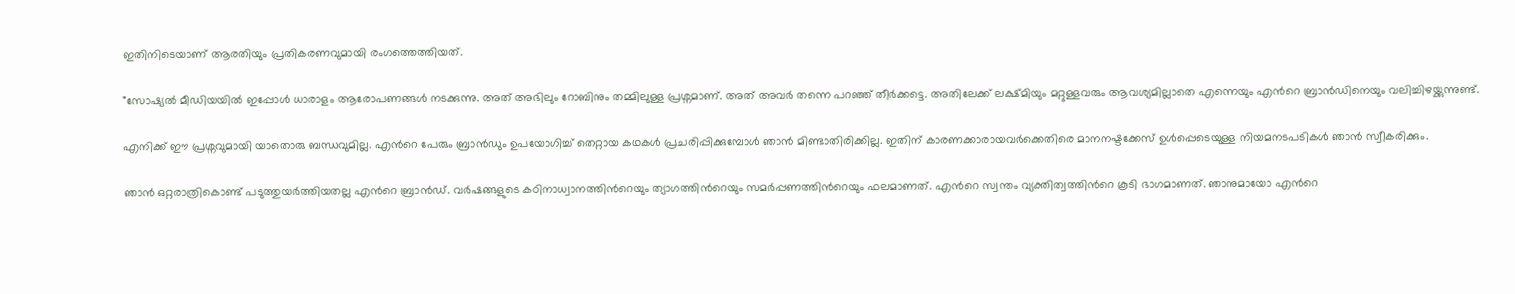ഇതിനിടെയാണ് ആരതിയും പ്രതികരണവുമായി രംഗത്തെത്തിയത്.

"സോഷ്യൽ മീഡിയയിൽ ഇപ്പോൾ ധാരാളം ആരോപണങ്ങൾ നടക്കുന്നു. അത് അഭിലും റോബിനും തമ്മിലുള്ള പ്രശ്നമാണ്. അത് അവർ തന്നെ പറഞ്ഞ് തീർക്കട്ടെ. അതിലേക്ക് ലക്ഷ്മിയും മറ്റുള്ളവരും ആവശ്യമില്ലാതെ എന്നെയും എന്‍റെ ബ്രാൻഡിനെയും വലിച്ചിഴയ്ക്കുന്നുണ്ട്.

എനിക്ക് ഈ പ്രശ്നവുമായി യാതൊരു ബന്ധവുമില്ല. എന്‍റെ പേരും ബ്രാൻഡും ഉപയോഗിച്ച് തെറ്റായ കഥകൾ പ്രചരിപ്പിക്കുമ്പോൾ ഞാൻ മിണ്ടാതിരിക്കില്ല. ഇതിന് കാരണക്കാരായവർക്കെതിരെ മാനനഷ്ടക്കേസ് ഉൾപ്പെടെയുള്ള നിയമനടപടികൾ ഞാൻ സ്വീകരിക്കും.

ഞാൻ ഒറ്റരാത്രികൊണ്ട് പടുത്തുയർത്തിയതല്ല എന്‍റെ ബ്രാൻഡ്. വർഷങ്ങളുടെ കഠിനാധ്വാനത്തിന്‍റെയും ത്യാഗത്തിന്‍റെയും സമർപ്പണത്തിന്‍റെയും ഫലമാണത്. എന്‍റെ സ്വന്തം വ്യക്തിത്വത്തിന്‍റെ കൂടി ഭാഗമാണത്. ഞാനുമായോ എന്‍റെ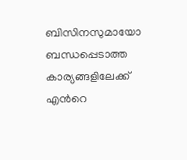ബിസിനസുമായോ ബന്ധപ്പെടാത്ത കാര്യങ്ങളിലേക്ക് എന്‍റെ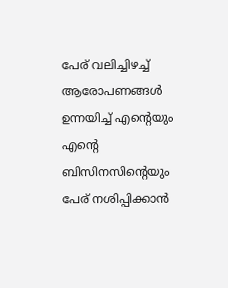പേര് വലിച്ചിഴച്ച് ആരോപണങ്ങൾ ഉന്നയിച്ച് എന്‍റെയും എന്‍റെ ബിസിനസിന്‍റെയും പേര് നശിപ്പിക്കാൻ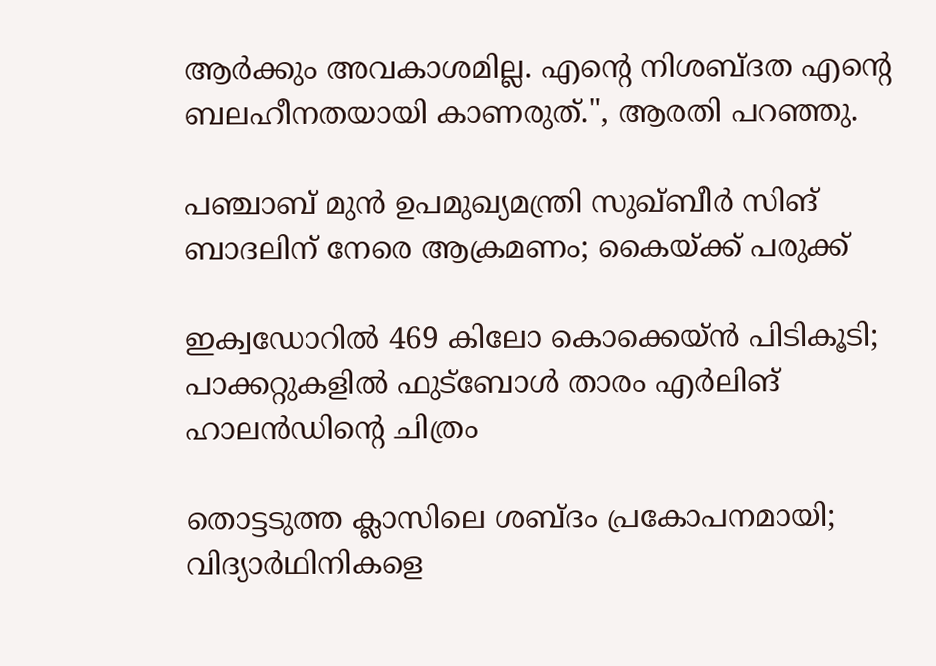ആർക്കും അവകാശമില്ല. എന്‍റെ നിശബ്ദത എന്‍റെ ബലഹീനതയായി കാണരുത്.", ആരതി പറഞ്ഞു.

പഞ്ചാബ് മുൻ ഉപമുഖ്യമന്ത്രി സുഖ്‌ബീർ സിങ് ബാദലിന് നേരെ ആക്രമണം; കൈയ്ക്ക് പരുക്ക്

ഇക്വഡോറിൽ 469 കിലോ കൊക്കെയ്ൻ പിടികൂടി; പാക്കറ്റുകളിൽ ഫുട്ബോൾ താരം എർലിങ് ഹാലൻഡിന്‍റെ ചിത്രം

തൊട്ടടുത്ത ക്ലാസിലെ ശബ്‌ദം പ്രകോപനമായി; വിദ‍്യാർഥിനികളെ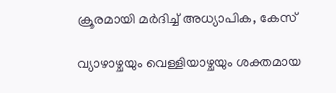ക്രൂരമായി മർദിച്ച് അധ‍്യാപിക, കേസ്

വ്യാഴാഴ്ചയും വെള്ളിയാഴ്ചയും ശക്തമായ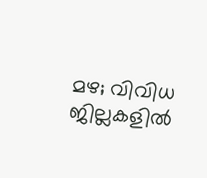മഴ; വിവിധ ജില്ലകളിൽ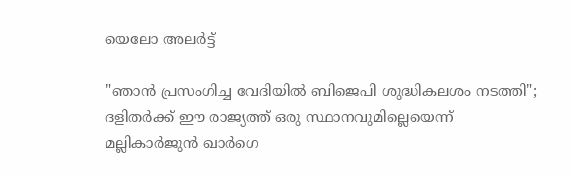യെലോ അലർട്ട്

"ഞാൻ പ്രസംഗിച്ച വേദിയിൽ ബിജെപി ശുദ്ധികലശം നടത്തി"; ദളിതർക്ക് ഈ രാജ്യത്ത് ഒരു സ്ഥാനവുമില്ലെയെന്ന് മല്ലികാർജുൻ ഖാർഗെ